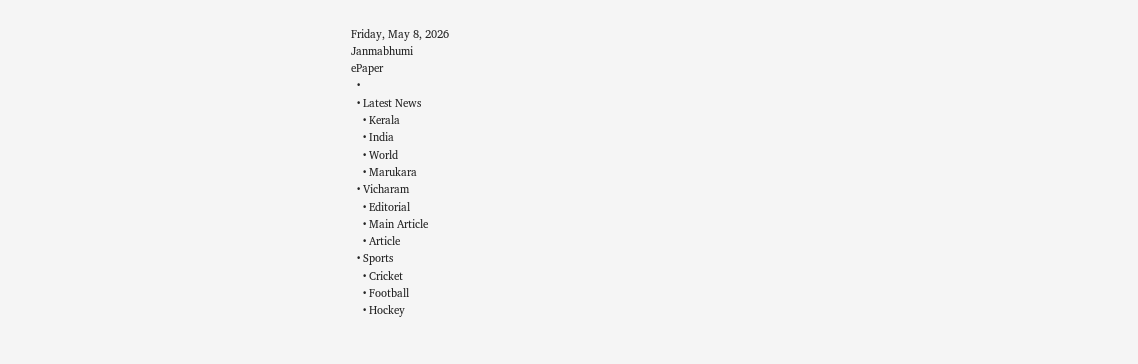Friday, May 8, 2026
Janmabhumi
ePaper
  •
  • Latest News
    • Kerala
    • India
    • World
    • Marukara
  • Vicharam
    • Editorial
    • Main Article
    • Article
  • Sports
    • Cricket
    • Football
    • Hockey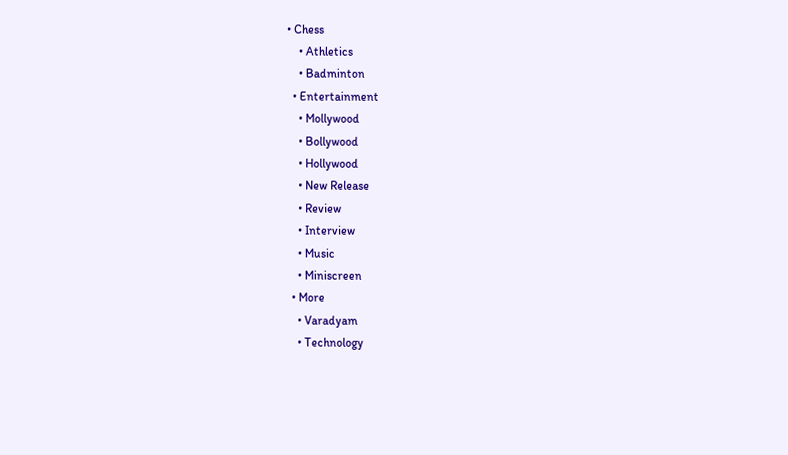• Chess
    • Athletics
    • Badminton
  • Entertainment
    • Mollywood
    • Bollywood
    • Hollywood
    • New Release
    • Review
    • Interview
    • Music
    • Miniscreen
  • More
    • Varadyam
    • Technology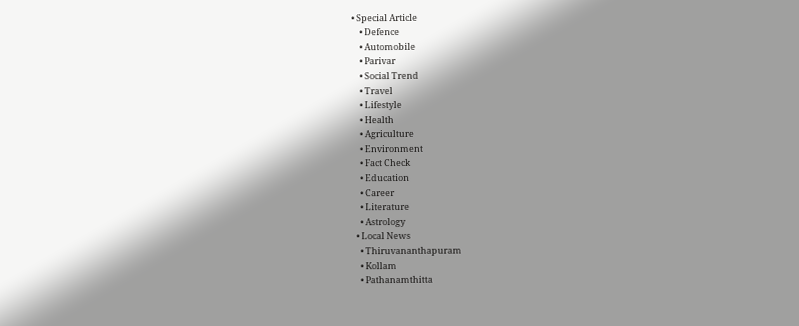• Special Article
    • Defence
    • Automobile
    • Parivar
    • Social Trend
    • Travel
    • Lifestyle
    • Health
    • Agriculture
    • Environment
    • Fact Check
    • Education
    • Career
    • Literature
    • Astrology
  • Local News
    • Thiruvananthapuram
    • Kollam
    • Pathanamthitta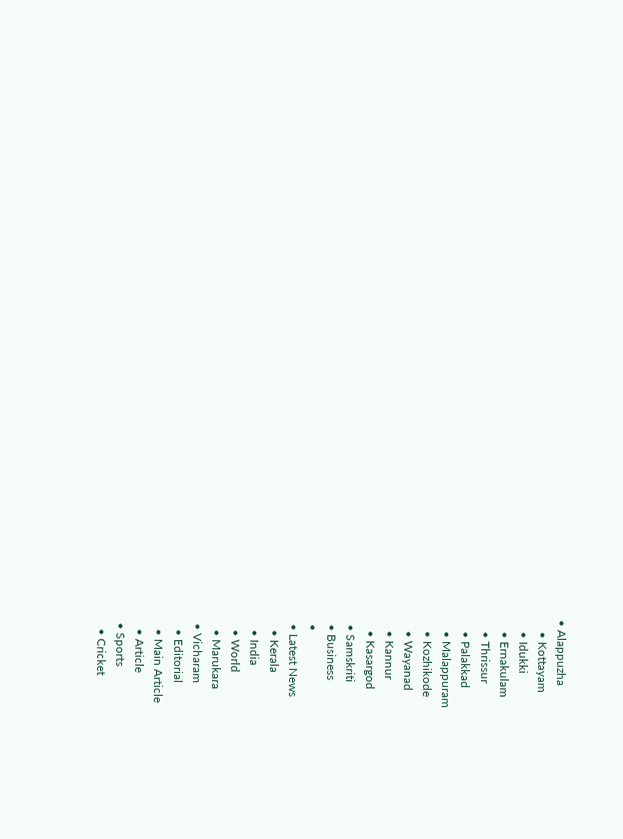• Alappuzha
    • Kottayam
    • Idukki
    • Ernakulam
    • Thrissur
    • Palakkad
    • Malappuram
    • Kozhikode
    • Wayanad
    • Kannur
    • Kasargod
  • Samskriti
  • Business
  •
  • Latest News
    • Kerala
    • India
    • World
    • Marukara
  • Vicharam
    • Editorial
    • Main Article
    • Article
  • Sports
    • Cricket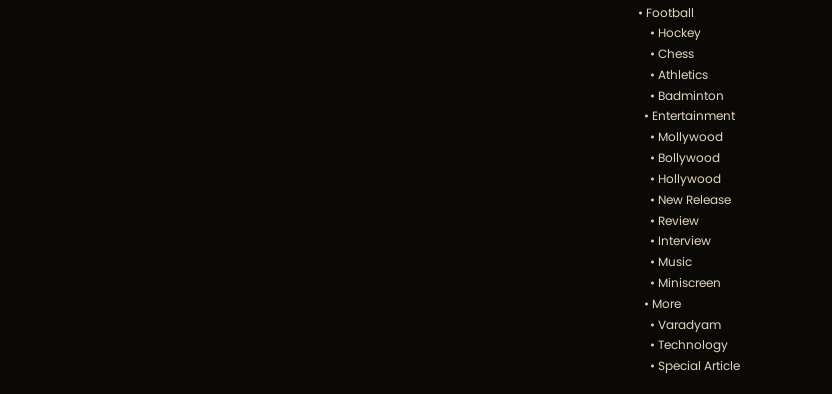• Football
    • Hockey
    • Chess
    • Athletics
    • Badminton
  • Entertainment
    • Mollywood
    • Bollywood
    • Hollywood
    • New Release
    • Review
    • Interview
    • Music
    • Miniscreen
  • More
    • Varadyam
    • Technology
    • Special Article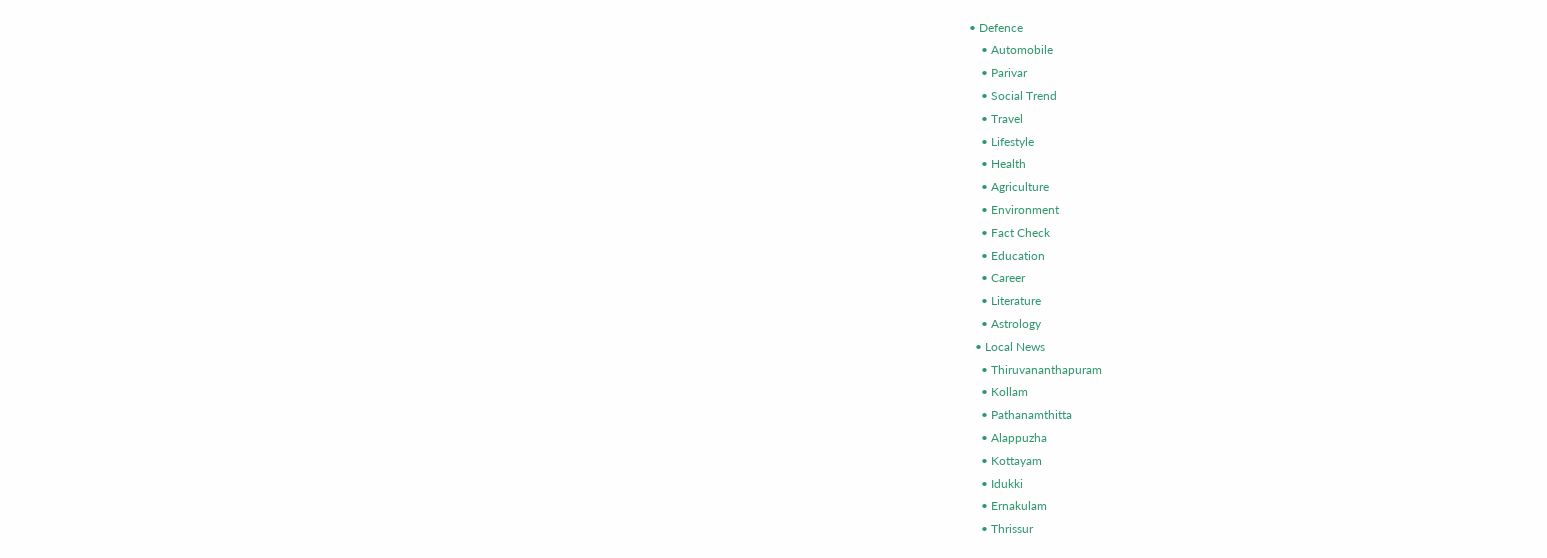• Defence
    • Automobile
    • Parivar
    • Social Trend
    • Travel
    • Lifestyle
    • Health
    • Agriculture
    • Environment
    • Fact Check
    • Education
    • Career
    • Literature
    • Astrology
  • Local News
    • Thiruvananthapuram
    • Kollam
    • Pathanamthitta
    • Alappuzha
    • Kottayam
    • Idukki
    • Ernakulam
    • Thrissur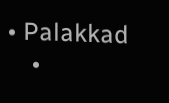• Palakkad
    •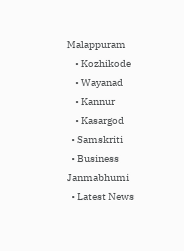Malappuram
    • Kozhikode
    • Wayanad
    • Kannur
    • Kasargod
  • Samskriti
  • Business
Janmabhumi
  • Latest News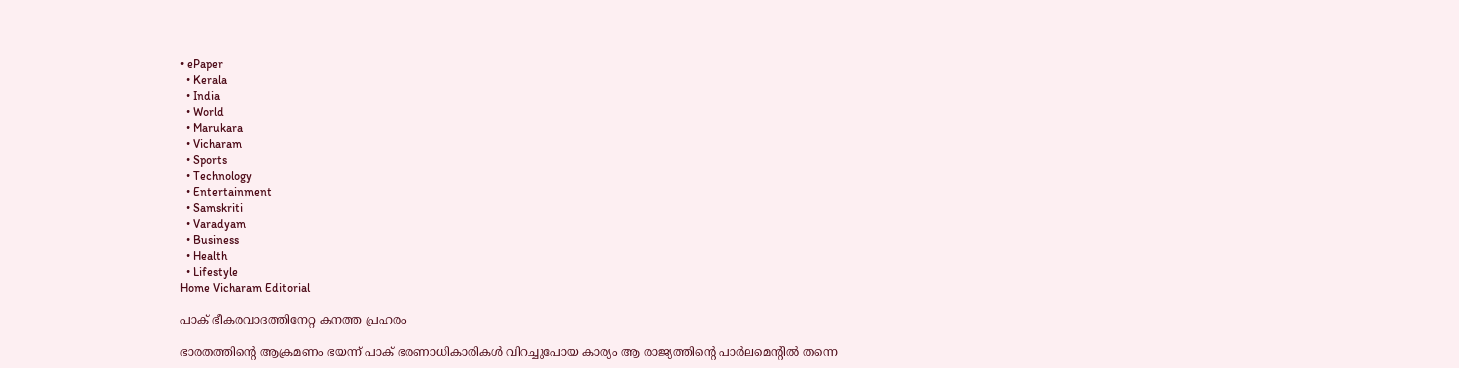• ePaper
  • Kerala
  • India
  • World
  • Marukara
  • Vicharam
  • Sports
  • Technology
  • Entertainment
  • Samskriti
  • Varadyam
  • Business
  • Health
  • Lifestyle
Home Vicharam Editorial

പാക് ഭീകരവാദത്തിനേറ്റ കനത്ത പ്രഹരം

ഭാരതത്തിന്റെ ആക്രമണം ഭയന്ന് പാക് ഭരണാധികാരികള്‍ വിറച്ചുപോയ കാര്യം ആ രാജ്യത്തിന്റെ പാര്‍ലമെന്റില്‍ തന്നെ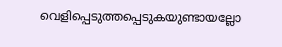വെളിപ്പെടുത്തപ്പെടുകയുണ്ടായല്ലോ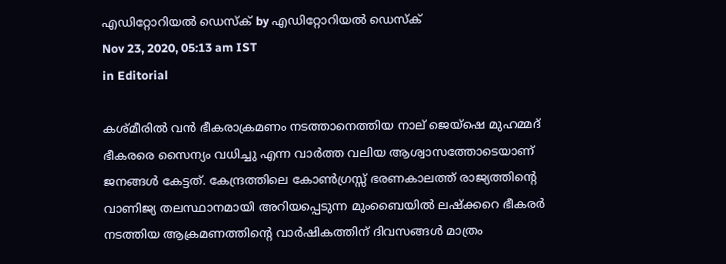എഡിറ്റോറിയൽ ഡെസ്ക് by എഡിറ്റോറിയൽ ഡെസ്ക്
Nov 23, 2020, 05:13 am IST
in Editorial

കശ്മീരില്‍ വന്‍ ഭീകരാക്രമണം നടത്താനെത്തിയ നാല് ജെയ്ഷെ മുഹമ്മദ് ഭീകരരെ സൈന്യം വധിച്ചു എന്ന വാര്‍ത്ത വലിയ ആശ്വാസത്തോടെയാണ് ജനങ്ങള്‍ കേട്ടത്. കേന്ദ്രത്തിലെ കോണ്‍ഗ്രസ്സ് ഭരണകാലത്ത് രാജ്യത്തിന്റെ വാണിജ്യ തലസ്ഥാനമായി അറിയപ്പെടുന്ന മുംബൈയില്‍ ലഷ്‌ക്കറെ ഭീകരര്‍ നടത്തിയ ആക്രമണത്തിന്റെ വാര്‍ഷികത്തിന് ദിവസങ്ങള്‍ മാത്രം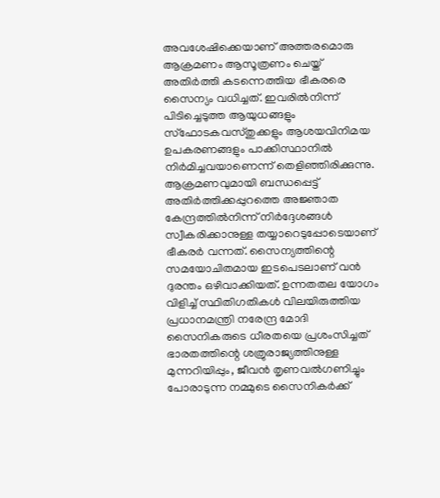അവശേഷിക്കെയാണ് അത്തരമൊരു ആക്രമണം ആസൂത്രണം ചെയ്ത് അതിര്‍ത്തി കടന്നെത്തിയ ഭീകരരെ സൈന്യം വധിച്ചത്. ഇവരില്‍നിന്ന് പിടിച്ചെടുത്ത ആയുധങ്ങളും സ്ഫോടകവസ്തുക്കളും ആശയവിനിമയ ഉപകരണങ്ങളും പാക്കിസ്ഥാനില്‍ നിര്‍മിച്ചവയാണെന്ന് തെളിഞ്ഞിരിക്കുന്നു. ആക്രമണവുമായി ബന്ധപ്പെട്ട് അതിര്‍ത്തിക്കപ്പുറത്തെ അജ്ഞാത കേന്ദ്രത്തില്‍നിന്ന് നിര്‍ദ്ദേശങ്ങള്‍ സ്വീകരിക്കാനുള്ള തയ്യാറെടുപ്പോടെയാണ് ഭീകരര്‍ വന്നത്. സൈന്യത്തിന്റെ സമയോചിതമായ ഇടപെടലാണ് വന്‍ ദുരന്തം ഒഴിവാക്കിയത്. ഉന്നതതല യോഗം വിളിച്ച് സ്ഥിതിഗതികള്‍ വിലയിരുത്തിയ പ്രധാനമന്ത്രി നരേന്ദ്ര മോദി സൈനികരുടെ ധീരതയെ പ്രശംസിച്ചത് ഭാരതത്തിന്റെ ശത്രുരാജ്യത്തിനുള്ള മുന്നറിയിപ്പും, ജീവന്‍ തൃണവല്‍ഗണിച്ചും പോരാടുന്ന നമ്മുടെ സൈനികര്‍ക്ക്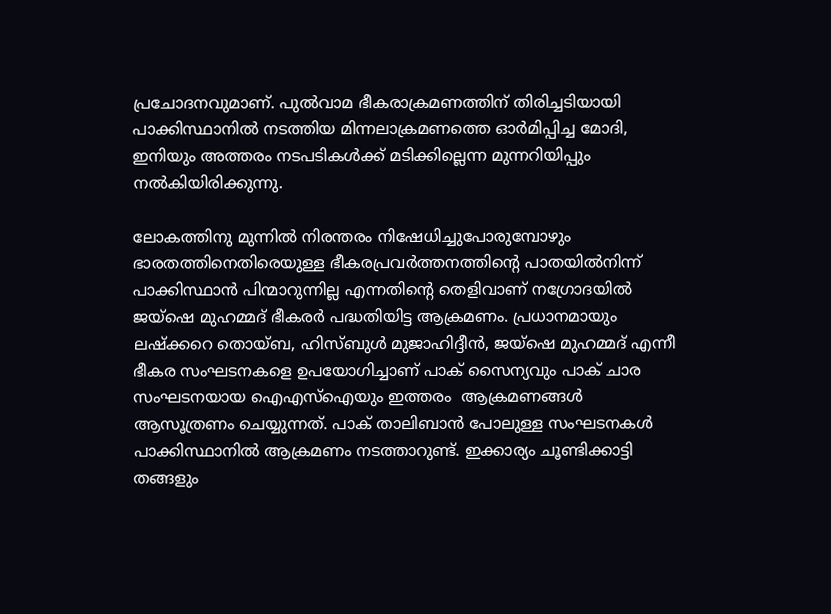പ്രചോദനവുമാണ്. പുല്‍വാമ ഭീകരാക്രമണത്തിന് തിരിച്ചടിയായി പാക്കിസ്ഥാനില്‍ നടത്തിയ മിന്നലാക്രമണത്തെ ഓര്‍മിപ്പിച്ച മോദി, ഇനിയും അത്തരം നടപടികള്‍ക്ക് മടിക്കില്ലെന്ന മുന്നറിയിപ്പും നല്‍കിയിരിക്കുന്നു.

ലോകത്തിനു മുന്നില്‍ നിരന്തരം നിഷേധിച്ചുപോരുമ്പോഴും ഭാരതത്തിനെതിരെയുള്ള ഭീകരപ്രവര്‍ത്തനത്തിന്റെ പാതയില്‍നിന്ന് പാക്കിസ്ഥാന്‍ പിന്മാറുന്നില്ല എന്നതിന്റെ തെളിവാണ് നഗ്രോദയില്‍ ജയ്ഷെ മുഹമ്മദ് ഭീകരര്‍ പദ്ധതിയിട്ട ആക്രമണം. പ്രധാനമായും ലഷ്‌ക്കറെ തൊയ്ബ, ഹിസ്ബുള്‍ മുജാഹിദ്ദീന്‍, ജയ്ഷെ മുഹമ്മദ് എന്നീ ഭീകര സംഘടനകളെ ഉപയോഗിച്ചാണ് പാക് സൈന്യവും പാക് ചാര സംഘടനയായ ഐഎസ്ഐയും ഇത്തരം  ആക്രമണങ്ങള്‍ ആസൂത്രണം ചെയ്യുന്നത്. പാക് താലിബാന്‍ പോലുള്ള സംഘടനകള്‍ പാക്കിസ്ഥാനില്‍ ആക്രമണം നടത്താറുണ്ട്. ഇക്കാര്യം ചൂണ്ടിക്കാട്ടി തങ്ങളും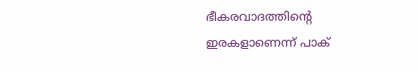ഭീകരവാദത്തിന്റെ ഇരകളാണെന്ന് പാക്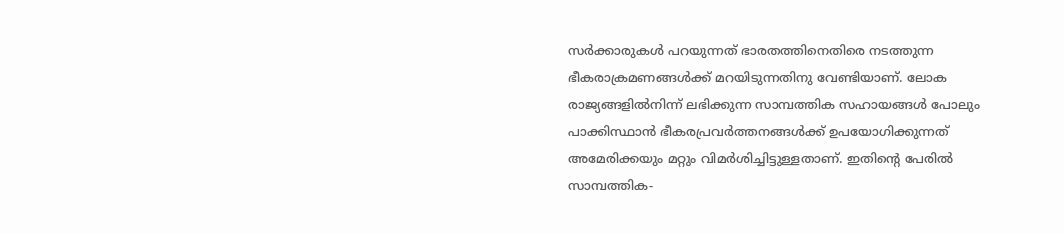സര്‍ക്കാരുകള്‍ പറയുന്നത് ഭാരതത്തിനെതിരെ നടത്തുന്ന ഭീകരാക്രമണങ്ങള്‍ക്ക് മറയിടുന്നതിനു വേണ്ടിയാണ്. ലോക രാജ്യങ്ങളില്‍നിന്ന് ലഭിക്കുന്ന സാമ്പത്തിക സഹായങ്ങള്‍ പോലും പാക്കിസ്ഥാന്‍ ഭീകരപ്രവര്‍ത്തനങ്ങള്‍ക്ക് ഉപയോഗിക്കുന്നത് അമേരിക്കയും മറ്റും വിമര്‍ശിച്ചിട്ടുള്ളതാണ്. ഇതിന്റെ പേരില്‍ സാമ്പത്തിക-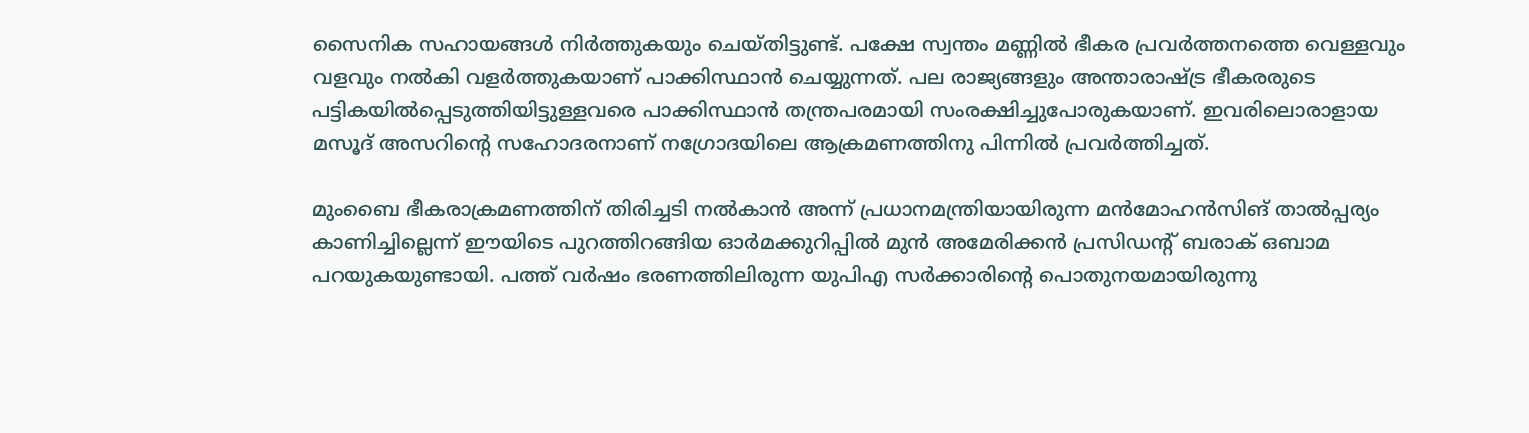സൈനിക സഹായങ്ങള്‍ നിര്‍ത്തുകയും ചെയ്തിട്ടുണ്ട്. പക്ഷേ സ്വന്തം മണ്ണില്‍ ഭീകര പ്രവര്‍ത്തനത്തെ വെള്ളവും വളവും നല്‍കി വളര്‍ത്തുകയാണ് പാക്കിസ്ഥാന്‍ ചെയ്യുന്നത്. പല രാജ്യങ്ങളും അന്താരാഷ്‌ട്ര ഭീകരരുടെ പട്ടികയില്‍പ്പെടുത്തിയിട്ടുള്ളവരെ പാക്കിസ്ഥാന്‍ തന്ത്രപരമായി സംരക്ഷിച്ചുപോരുകയാണ്. ഇവരിലൊരാളായ മസൂദ് അസറിന്റെ സഹോദരനാണ് നഗ്രോദയിലെ ആക്രമണത്തിനു പിന്നില്‍ പ്രവര്‍ത്തിച്ചത്.

മുംബൈ ഭീകരാക്രമണത്തിന് തിരിച്ചടി നല്‍കാന്‍ അന്ന് പ്രധാനമന്ത്രിയായിരുന്ന മന്‍മോഹന്‍സിങ് താല്‍പ്പര്യം കാണിച്ചില്ലെന്ന് ഈയിടെ പുറത്തിറങ്ങിയ ഓര്‍മക്കുറിപ്പില്‍ മുന്‍ അമേരിക്കന്‍ പ്രസിഡന്റ് ബരാക് ഒബാമ പറയുകയുണ്ടായി. പത്ത് വര്‍ഷം ഭരണത്തിലിരുന്ന യുപിഎ സര്‍ക്കാരിന്റെ പൊതുനയമായിരുന്നു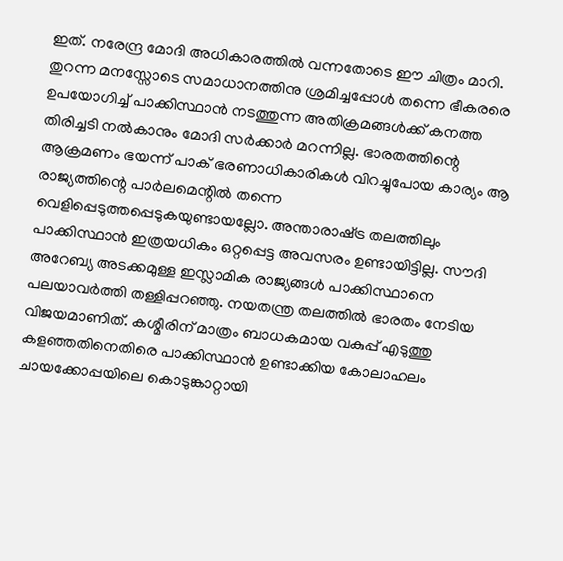ഇത്. നരേന്ദ്ര മോദി അധികാരത്തില്‍ വന്നതോടെ ഈ ചിത്രം മാറി. തുറന്ന മനസ്സോടെ സമാധാനത്തിനു ശ്രമിച്ചപ്പോള്‍ തന്നെ ഭീകരരെ ഉപയോഗിച്ച് പാക്കിസ്ഥാന്‍ നടത്തുന്ന അതിക്രമങ്ങള്‍ക്ക് കനത്ത തിരിച്ചടി നല്‍കാനും മോദി സര്‍ക്കാര്‍ മറന്നില്ല. ഭാരതത്തിന്റെ ആക്രമണം ഭയന്ന് പാക് ഭരണാധികാരികള്‍ വിറച്ചുപോയ കാര്യം ആ രാജ്യത്തിന്റെ പാര്‍ലമെന്റില്‍ തന്നെ വെളിപ്പെടുത്തപ്പെടുകയുണ്ടായല്ലോ. അന്താരാഷ്‌ട്ര തലത്തിലും പാക്കിസ്ഥാന്‍ ഇത്രയധികം ഒറ്റപ്പെട്ട അവസരം ഉണ്ടായിട്ടില്ല. സൗദി അറേബ്യ അടക്കമുള്ള ഇസ്ലാമിക രാജ്യങ്ങള്‍ പാക്കിസ്ഥാനെ പലയാവര്‍ത്തി തള്ളിപ്പറഞ്ഞു. നയതന്ത്ര തലത്തില്‍ ഭാരതം നേടിയ വിജയമാണിത്. കശ്മീരിന് മാത്രം ബാധകമായ വകുപ്പ് എടുത്തു കളഞ്ഞതിനെതിരെ പാക്കിസ്ഥാന്‍ ഉണ്ടാക്കിയ കോലാഹലം ചായക്കോപ്പയിലെ കൊടുങ്കാറ്റായി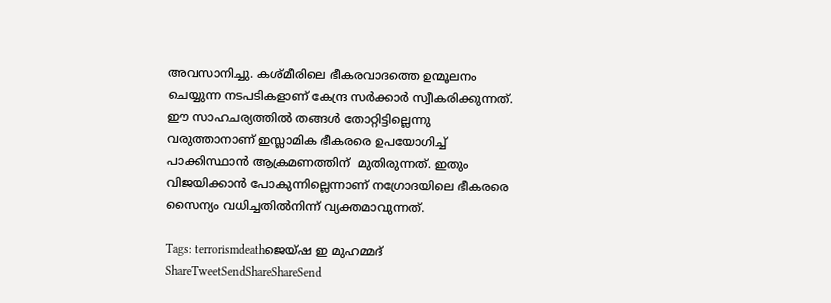അവസാനിച്ചു. കശ്മീരിലെ ഭീകരവാദത്തെ ഉന്മൂലനം  ചെയ്യുന്ന നടപടികളാണ് കേന്ദ്ര സര്‍ക്കാര്‍ സ്വീകരിക്കുന്നത്. ഈ സാഹചര്യത്തില്‍ തങ്ങള്‍ തോറ്റിട്ടില്ലെന്നു വരുത്താനാണ് ഇസ്ലാമിക ഭീകരരെ ഉപയോഗിച്ച് പാക്കിസ്ഥാന്‍ ആക്രമണത്തിന്  മുതിരുന്നത്. ഇതും വിജയിക്കാന്‍ പോകുന്നില്ലെന്നാണ് നഗ്രോദയിലെ ഭീകരരെ സൈന്യം വധിച്ചതില്‍നിന്ന് വ്യക്തമാവുന്നത്.

Tags: terrorismdeathജെയ്ഷ ഇ മുഹമ്മദ്
ShareTweetSendShareShareSend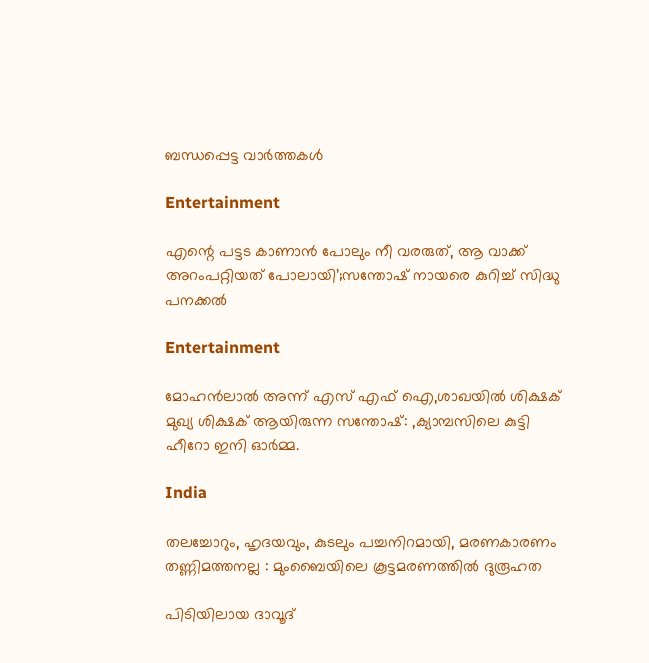ബന്ധപ്പെട്ട വാര്‍ത്തകള്‍

Entertainment

എന്റെ പട്ടട കാണാൻ പോലും നീ വരരുത്, ആ വാക്ക് അറംപറ്റിയത് പോലായി’;സന്തോഷ് നായരെ കുറിച്ച് സിദ്ധു പനക്കൽ

Entertainment

മോഹൻലാൽ അന്ന് എസ് എഫ് ഐ,ശാഖയിൽ ശിക്ഷക് മുഖ്യ ശിക്ഷക് ആയിരുന്ന സന്തോഷ്: ,ക്യാമ്പസിലെ കുട്ടി ഹീറോ ഇനി ഓർമ്മ.

India

തലച്ചോറും, ഹൃദയവും, കുടലും പച്ചനിറമായി, മരണകാരണം തണ്ണിമത്തനല്ല : മുംബൈയിലെ കൂട്ടമരണത്തിൽ ദുരൂഹത

പിടിയിലായ ദാവൂദ്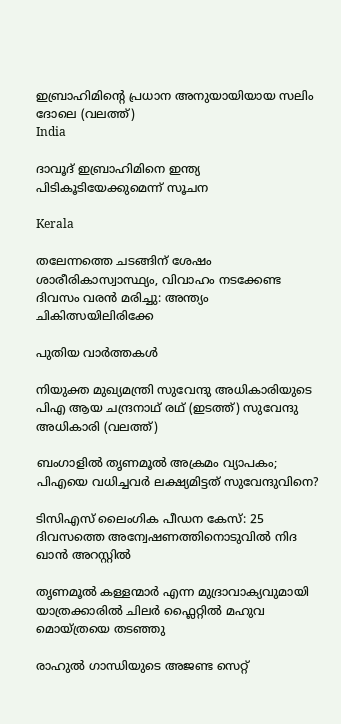ഇബ്രാഹിമിന്‍റെ പ്രധാന അനുയായിയായ സലിം ദോലെ (വലത്ത്)
India

ദാവൂദ് ഇബ്രാഹിമിനെ ഇന്ത്യ പിടികൂടിയേക്കുമെന്ന് സൂചന

Kerala

തലേന്നത്തെ ചടങ്ങിന് ശേഷം ശാരീരികാസ്വാസ്ഥ്യം, വിവാഹം നടക്കേണ്ട ദിവസം വരൻ മരിച്ചു: അന്ത്യം ചികിത്സയിലിരിക്കേ

പുതിയ വാര്‍ത്തകള്‍

നിയുക്ത മുഖ്യമന്ത്രി സുവേന്ദു അധികാരിയുടെ പിഎ ആയ ചന്ദ്രനാഥ് രഥ് (ഇടത്ത്) സുവേന്ദു അധികാരി (വലത്ത്)

ബംഗാളില്‍ തൃണമൂല്‍ അക്രമം വ്യാപകം; പിഎയെ വധിച്ചവര്‍ ലക്ഷ്യമിട്ടത് സുവേന്ദുവിനെ?

ടിസിഎസ് ലൈംഗിക പീഡന കേസ്: 25 ദിവസത്തെ അന്വേഷണത്തിനൊടുവിൽ നിദ ഖാൻ അറസ്റ്റിൽ

തൃണമൂല്‍ കള്ളന്മാര്‍ എന്ന മുദ്രാവാക്യവുമായി യാത്രക്കാരില്‍ ചിലര്‍ ഫ്ലൈറ്റില്‍ മഹുവ മൊയ്ത്രയെ തടഞ്ഞു

രാഹുല്‍ ഗാന്ധിയുടെ അജണ്ട സെറ്റ്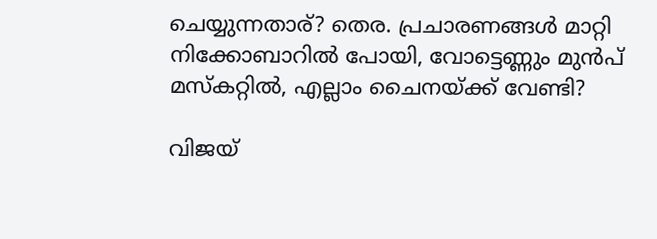ചെയ്യുന്നതാര്? തെര. പ്രചാരണങ്ങള്‍ മാറ്റി നിക്കോബാറില്‍ പോയി, വോട്ടെണ്ണും മുന്‍പ് മസ്കറ്റില്‍, എല്ലാം ചൈനയ്‌ക്ക് വേണ്ടി?

വിജയ്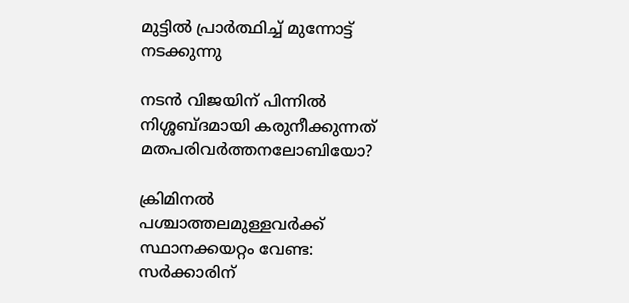മുട്ടില്‍ പ്രാര്‍ത്ഥിച്ച് മുന്നോട്ട് നടക്കുന്നു

നടന്‍ വിജയിന് പിന്നില്‍ നിശ്ശബ്ദമായി കരുനീക്കുന്നത് മതപരിവര്‍ത്തനലോബിയോ?

ക്രിമിനല്‍ പശ്ചാത്തലമുള്ളവര്‍ക്ക് സ്ഥാനക്കയറ്റം വേണ്ട: സര്‍ക്കാരിന്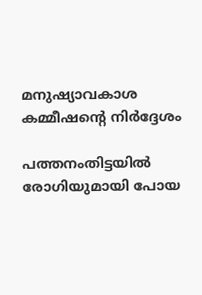മനുഷ്യാവകാശ കമ്മീഷന്റെ നിര്‍ദ്ദേശം

പത്തനംതിട്ടയില്‍ രോഗിയുമായി പോയ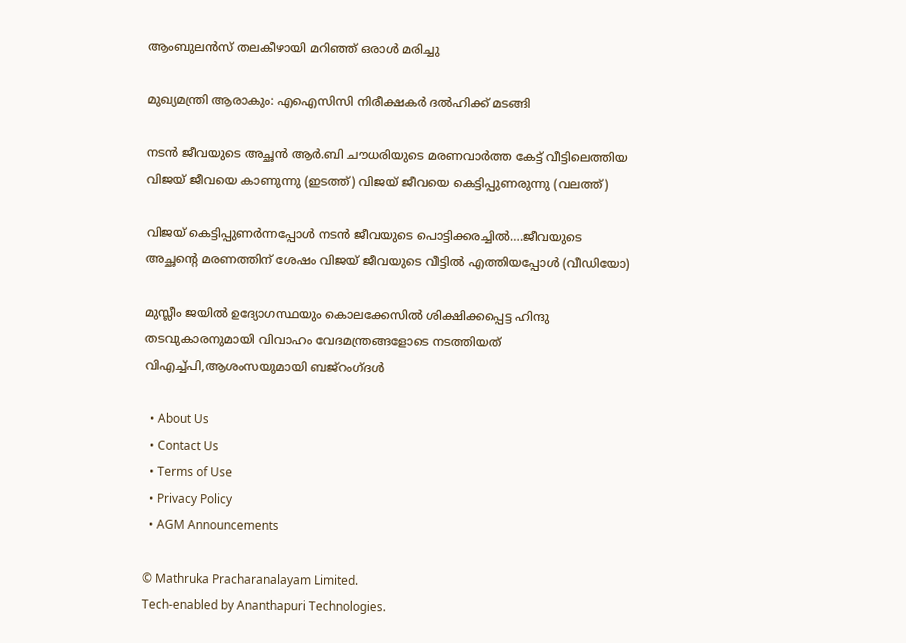ആംബുലന്‍സ് തലകീഴായി മറിഞ്ഞ് ഒരാള്‍ മരിച്ചു

മുഖ്യമന്ത്രി ആരാകും: എഐസിസി നിരീക്ഷകര്‍ ദല്‍ഹിക്ക് മടങ്ങി

നടന്‍ ജീവയുടെ അച്ഛന്‍ ആര്‍.ബി ചൗധരിയുടെ മരണവാര്‍ത്ത കേട്ട് വീട്ടിലെത്തിയ വിജയ് ജീവയെ കാണുന്നു (ഇടത്ത്) വിജയ് ജീവയെ കെട്ടിപ്പുണരുന്നു (വലത്ത്)

വിജയ് കെട്ടിപ്പുണര്‍ന്നപ്പോള്‍ നടന്‍ ജീവയുടെ പൊട്ടിക്കരച്ചില്‍….ജീവയുടെ അച്ഛന്റെ മരണത്തിന് ശേഷം വിജയ് ജീവയുടെ വീട്ടില്‍ എത്തിയപ്പോള്‍ (വീഡിയോ)

മുസ്ലീം ജയില്‍ ഉദ്യോഗസ്ഥയും കൊലക്കേസില്‍ ശിക്ഷിക്കപ്പെട്ട ഹിന്ദു തടവുകാരനുമായി വിവാഹം വേദമന്ത്രങ്ങളോടെ നടത്തിയത് വിഎച്ച്പി,ആശംസയുമായി ബജ്‌റംഗ്ദള്‍

  • About Us
  • Contact Us
  • Terms of Use
  • Privacy Policy
  • AGM Announcements

© Mathruka Pracharanalayam Limited.
Tech-enabled by Ananthapuri Technologies.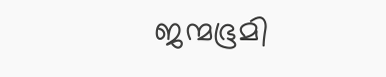ജന്മഭൂമി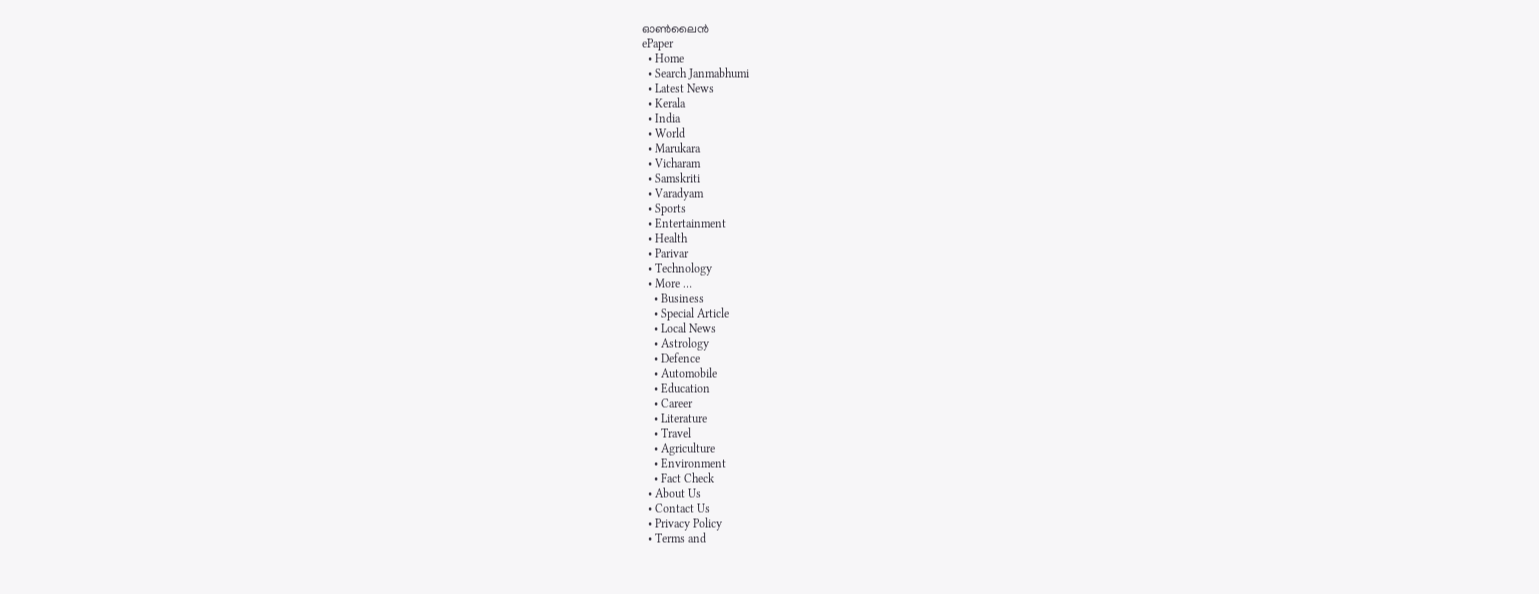ഓണ്‍ലൈന്‍
ePaper
  • Home
  • Search Janmabhumi
  • Latest News
  • Kerala
  • India
  • World
  • Marukara
  • Vicharam
  • Samskriti
  • Varadyam
  • Sports
  • Entertainment
  • Health
  • Parivar
  • Technology
  • More …
    • Business
    • Special Article
    • Local News
    • Astrology
    • Defence
    • Automobile
    • Education
    • Career
    • Literature
    • Travel
    • Agriculture
    • Environment
    • Fact Check
  • About Us
  • Contact Us
  • Privacy Policy
  • Terms and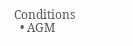Conditions
  • AGM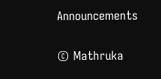Announcements

© Mathruka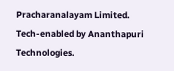Pracharanalayam Limited.
Tech-enabled by Ananthapuri Technologies.